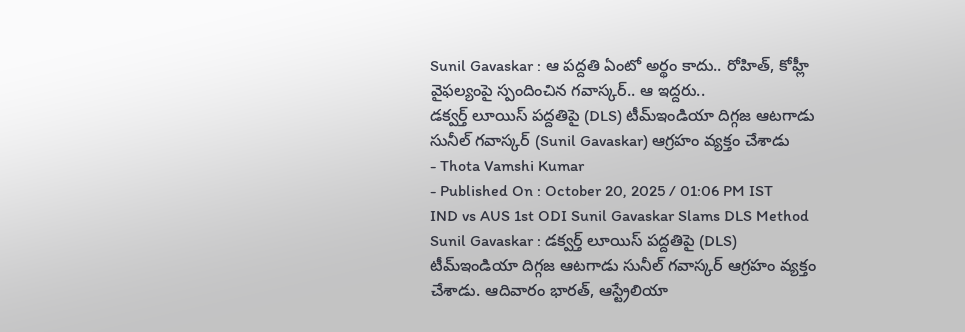Sunil Gavaskar : ఆ పద్దతి ఏంటో అర్థం కాదు.. రోహిత్, కోహ్లీ వైఫల్యంపై స్పందించిన గవాస్కర్.. ఆ ఇద్దరు..
డక్వర్త్ లూయిస్ పద్దతిపై (DLS) టీమ్ఇండియా దిగ్గజ ఆటగాడు సునీల్ గవాస్కర్ (Sunil Gavaskar) ఆగ్రహం వ్యక్తం చేశాడు
- Thota Vamshi Kumar
- Published On : October 20, 2025 / 01:06 PM IST
IND vs AUS 1st ODI Sunil Gavaskar Slams DLS Method
Sunil Gavaskar : డక్వర్త్ లూయిస్ పద్దతిపై (DLS) టీమ్ఇండియా దిగ్గజ ఆటగాడు సునీల్ గవాస్కర్ ఆగ్రహం వ్యక్తం చేశాడు. ఆదివారం భారత్, ఆస్ట్రేలియా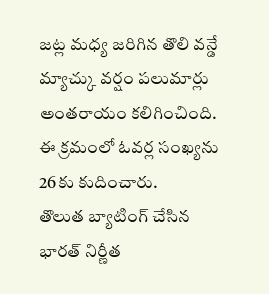జట్ల మధ్య జరిగిన తొలి వన్డే మ్యాచ్కు వర్షం పలుమార్లు అంతరాయం కలిగించింది. ఈ క్రమంలో ఓవర్ల సంఖ్యను 26కు కుదించారు.
తొలుత బ్యాటింగ్ చేసిన భారత్ నిర్ణీత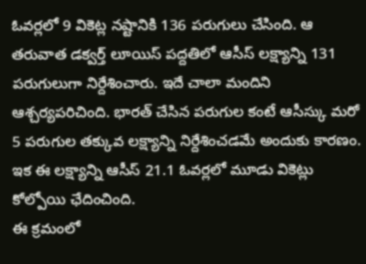ఓవర్లలో 9 వికెట్ల నష్టానికి 136 పరుగులు చేసింది. ఆ తరువాత డక్వర్త్ లూయిస్ పద్దతిలో ఆసీస్ లక్ష్యాన్ని 131 పరుగులుగా నిర్దేశించారు. ఇదే చాలా మందిని ఆశ్చర్యపరిచింది. భారత్ చేసిన పరుగుల కంటే ఆసీస్కు మరో 5 పరుగుల తక్కువ లక్ష్యాన్ని నిర్దేశించడమే అందుకు కారణం. ఇక ఈ లక్ష్యాన్ని ఆసీస్ 21.1 ఓవర్లలో మూడు వికెట్లు కోల్పోయి ఛేదించింది.
ఈ క్రమంలో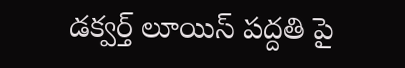డక్వర్త్ లూయిస్ పద్దతి పై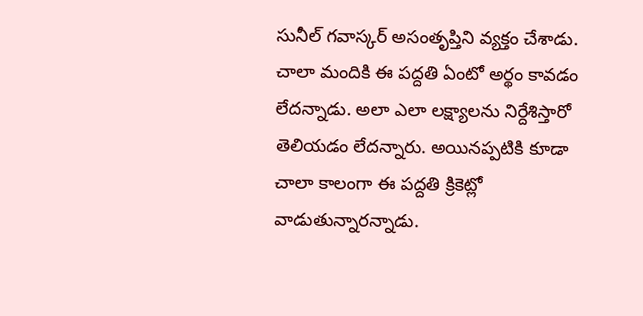సునీల్ గవాస్కర్ అసంతృప్తిని వ్యక్తం చేశాడు. చాలా మందికి ఈ పద్దతి ఏంటో అర్థం కావడం లేదన్నాడు. అలా ఎలా లక్ష్యాలను నిర్దేశిస్తారో తెలియడం లేదన్నారు. అయినప్పటికి కూడా చాలా కాలంగా ఈ పద్దతి క్రికెట్లో వాడుతున్నారన్నాడు.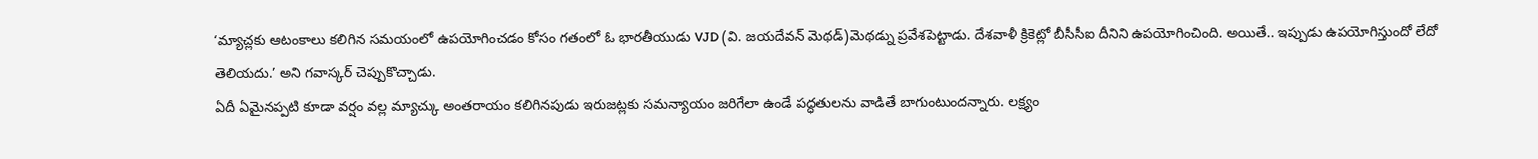‘మ్యాచ్లకు ఆటంకాలు కలిగిన సమయంలో ఉపయోగించడం కోసం గతంలో ఓ భారతీయుడు VJD (వి. జయదేవన్ మెథడ్)మెథడ్ను ప్రవేశపెట్టాడు. దేశవాళీ క్రికెట్లో బీసీసీఐ దీనిని ఉపయోగించింది. అయితే.. ఇప్పుడు ఉపయోగిస్తుందో లేదో తెలియదు.’ అని గవాస్కర్ చెప్పుకొచ్చాడు.
ఏదీ ఏమైనప్పటి కూడా వర్షం వల్ల మ్యాచ్కు అంతరాయం కలిగినపుడు ఇరుజట్లకు సమన్యాయం జరిగేలా ఉండే పద్ధతులను వాడితే బాగుంటుందన్నారు. లక్ష్యం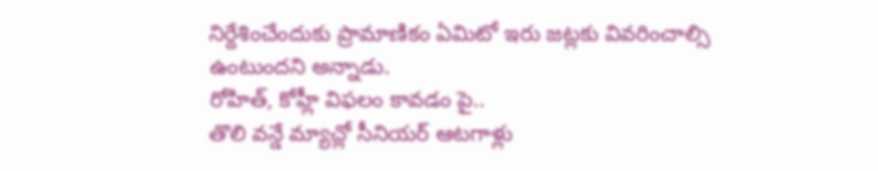నిర్దేశించేందుకు ప్రామాణికం ఏమిటో ఇరు జట్లకు వివరించాల్సి ఉంటుందని అన్నాడు.
రోహిత్, కోహ్లీ విఫలం కావడం పై..
తొలి వన్డే మ్యాచ్లో సీనియర్ ఆటగాళ్లు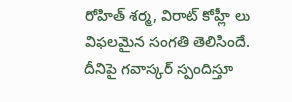రోహిత్ శర్మ, విరాట్ కోహ్లీ లు విఫలమైన సంగతి తెలిసిందే. దీనిపై గవాస్కర్ స్పందిస్తూ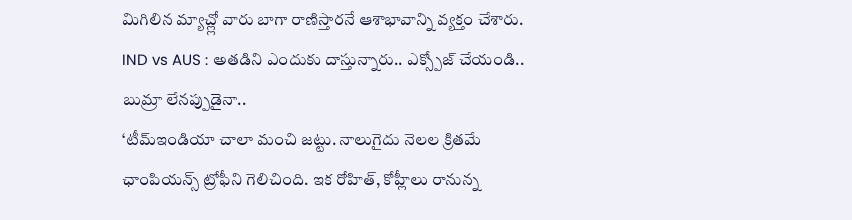మిగిలిన మ్యాచ్ల్లో వారు బాగా రాణిస్తారనే ఆశాభావాన్ని వ్యక్తం చేశారు.
IND vs AUS : అతడిని ఎందుకు దాస్తున్నారు.. ఎక్స్పోజ్ చేయండి.. బుమ్రా లేనప్పుడైనా..
‘టీమ్ఇండియా చాలా మంచి జట్టు. నాలుగైదు నెలల క్రితమే ఛాంపియన్స్ ట్రోఫీని గెలిచింది. ఇక రోహిత్, కోహ్లీలు రానున్న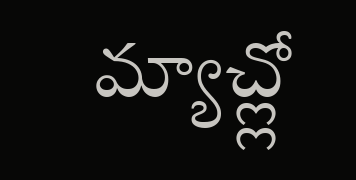మ్యాచ్ల్లో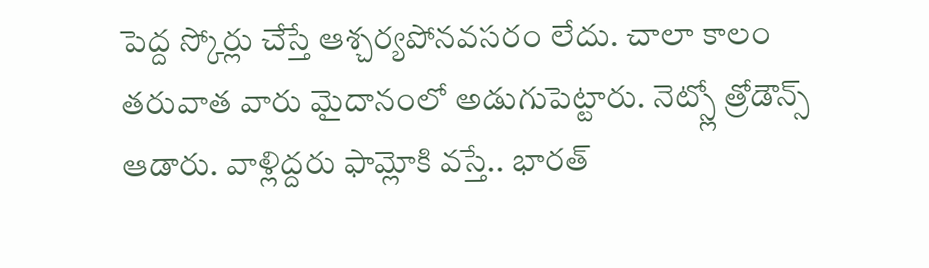పెద్ద స్కోర్లు చేస్తే ఆశ్చర్యపోనవసరం లేదు. చాలా కాలం తరువాత వారు మైదానంలో అడుగుపెట్టారు. నెట్స్లో త్రోడౌన్స్ ఆడారు. వాళ్లిద్దరు ఫామ్లోకి వస్తే.. భారత్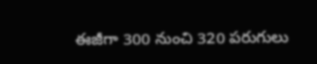ఈజీగా 300 నుంచి 320 పరుగులు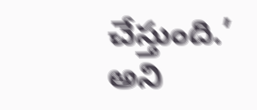చేస్తుంది.’ అని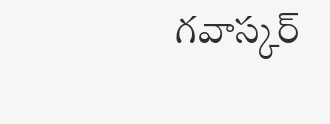గవాస్కర్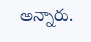అన్నారు.